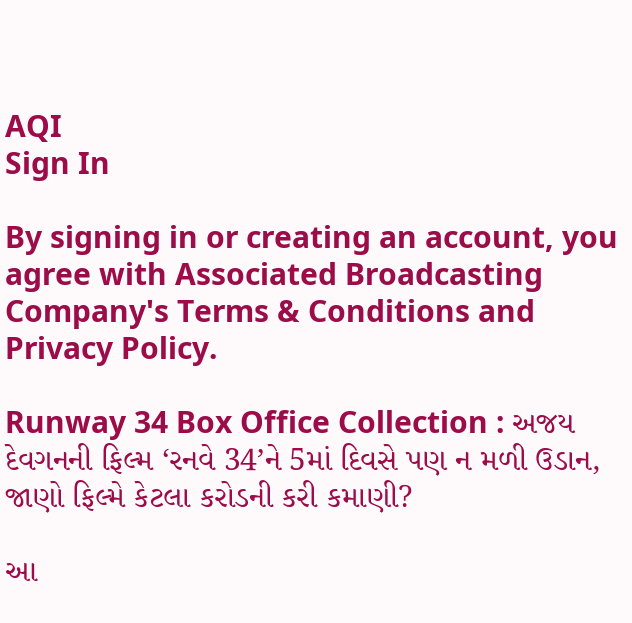AQI
Sign In

By signing in or creating an account, you agree with Associated Broadcasting Company's Terms & Conditions and Privacy Policy.

Runway 34 Box Office Collection : અજય દેવગનની ફિલ્મ ‘રનવે 34’ને 5માં દિવસે પણ ન મળી ઉડાન, જાણો ફિલ્મે કેટલા કરોડની કરી કમાણી?

આ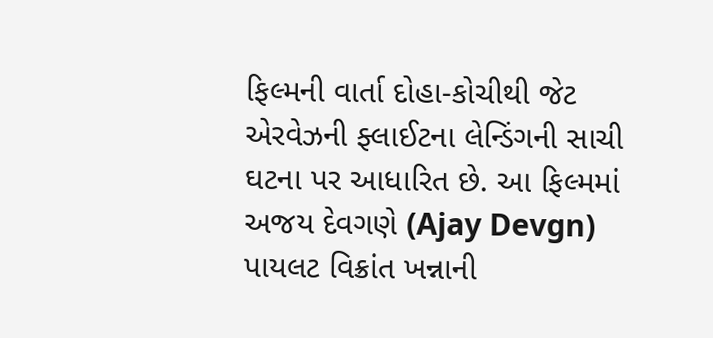ફિલ્મની વાર્તા દોહા-કોચીથી જેટ એરવેઝની ફ્લાઈટના લેન્ડિંગની સાચી ઘટના પર આધારિત છે. આ ફિલ્મમાં અજય દેવગણે (Ajay Devgn) પાયલટ વિક્રાંત ખન્નાની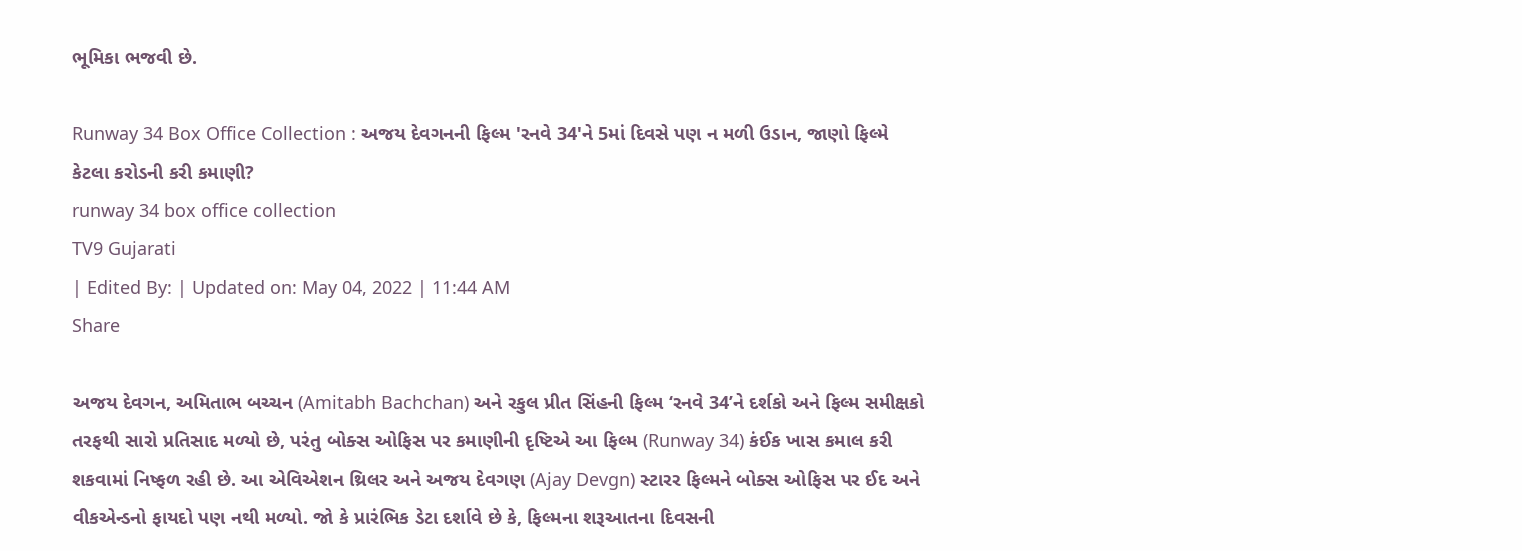ભૂમિકા ભજવી છે.

Runway 34 Box Office Collection : અજય દેવગનની ફિલ્મ 'રનવે 34'ને 5માં દિવસે પણ ન મળી ઉડાન, જાણો ફિલ્મે કેટલા કરોડની કરી કમાણી?
runway 34 box office collection
TV9 Gujarati
| Edited By: | Updated on: May 04, 2022 | 11:44 AM
Share

અજય દેવગન, અમિતાભ બચ્ચન (Amitabh Bachchan) અને રકુલ પ્રીત સિંહની ફિલ્મ ‘રનવે 34’ને દર્શકો અને ફિલ્મ સમીક્ષકો તરફથી સારો પ્રતિસાદ મળ્યો છે, પરંતુ બોક્સ ઓફિસ પર કમાણીની દૃષ્ટિએ આ ફિલ્મ (Runway 34) કંઈક ખાસ કમાલ કરી શકવામાં નિષ્ફળ રહી છે. આ એવિએશન થ્રિલર અને અજય દેવગણ (Ajay Devgn) સ્ટારર ફિલ્મને બોક્સ ઓફિસ પર ઈદ અને વીકએન્ડનો ફાયદો પણ નથી મળ્યો. જો કે પ્રારંભિક ડેટા દર્શાવે છે કે, ફિલ્મના શરૂઆતના દિવસની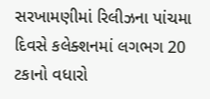સરખામણીમાં રિલીઝના પાંચમા દિવસે કલેક્શનમાં લગભગ 20 ટકાનો વધારો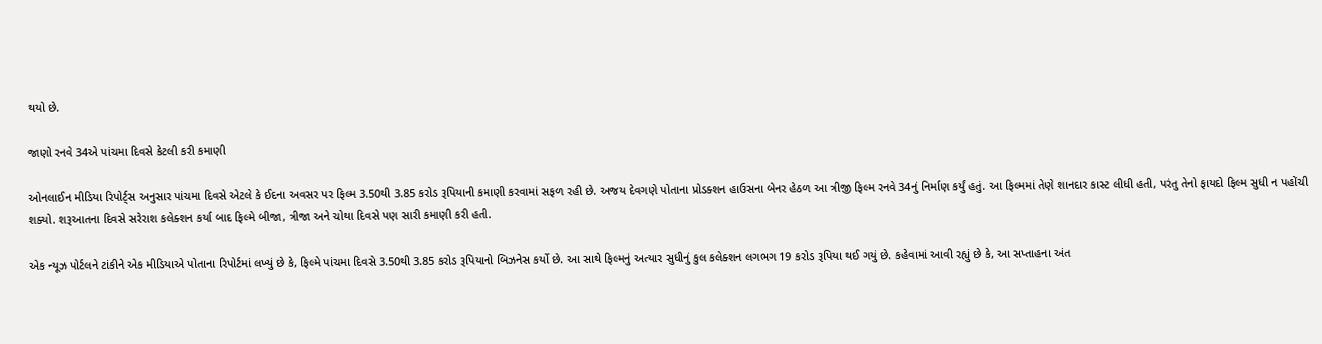થયો છે.

જાણો રનવે 34એ પાંચમા દિવસે કેટલી કરી કમાણી

ઓનલાઈન મીડિયા રિપોર્ટ્સ અનુસાર પાંચમા દિવસે એટલે કે ઈદના અવસર પર ફિલ્મ 3.50થી 3.85 કરોડ રૂપિયાની કમાણી કરવામાં સફળ રહી છે. અજય દેવગણે પોતાના પ્રોડક્શન હાઉસના બેનર હેઠળ આ ત્રીજી ફિલ્મ રનવે 34નું નિર્માણ કર્યું હતું. આ ફિલ્મમાં તેણે શાનદાર કાસ્ટ લીધી હતી, પરંતુ તેનો ફાયદો ફિલ્મ સુધી ન પહોંચી શક્યો. શરૂઆતના દિવસે સરેરાશ કલેક્શન કર્યા બાદ ફિલ્મે બીજા, ત્રીજા અને ચોથા દિવસે પણ સારી કમાણી કરી હતી.

એક ન્યૂઝ પોર્ટલને ટાંકીને એક મીડિયાએ પોતાના રિપોર્ટમાં લખ્યું છે કે, ફિલ્મે પાંચમા દિવસે 3.50થી 3.85 કરોડ રૂપિયાનો બિઝનેસ કર્યો છે. આ સાથે ફિલ્મનું અત્યાર સુધીનું કુલ કલેક્શન લગભગ 19 કરોડ રૂપિયા થઈ ગયું છે. કહેવામાં આવી રહ્યું છે કે, આ સપ્તાહના અંત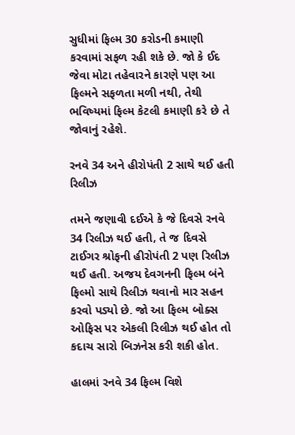સુધીમાં ફિલ્મ 30 કરોડની કમાણી કરવામાં સફળ રહી શકે છે. જો કે ઈદ જેવા મોટા તહેવારને કારણે પણ આ ફિલ્મને સફળતા મળી નથી, તેથી ભવિષ્યમાં ફિલ્મ કેટલી કમાણી કરે છે તે જોવાનું રહેશે.

રનવે 34 અને હીરોપંતી 2 સાથે થઈ હતી રિલીઝ

તમને જણાવી દઈએ કે જે દિવસે રનવે 34 રિલીઝ થઈ હતી, તે જ દિવસે ટાઈગર શ્રોફની હીરોપંતી 2 પણ રિલીઝ થઈ હતી. અજય દેવગનની ફિલ્મ બંને ફિલ્મો સાથે રિલીઝ થવાનો માર સહન કરવો પડ્યો છે. જો આ ફિલ્મ બોક્સ ઓફિસ પર એકલી રિલીઝ થઈ હોત તો કદાચ સારો બિઝનેસ કરી શકી હોત.

હાલમાં રનવે 34 ફિલ્મ વિશે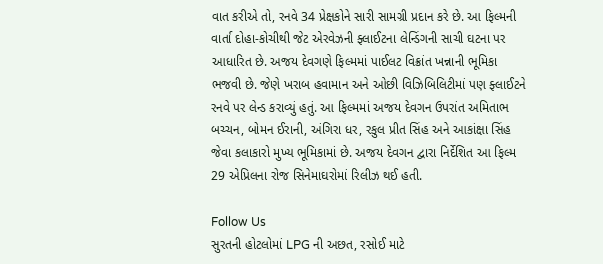વાત કરીએ તો, રનવે 34 પ્રેક્ષકોને સારી સામગ્રી પ્રદાન કરે છે. આ ફિલ્મની વાર્તા દોહા-કોચીથી જેટ એરવેઝની ફ્લાઈટના લેન્ડિંગની સાચી ઘટના પર આધારિત છે. અજય દેવગણે ફિલ્મમાં પાઈલટ વિક્રાંત ખન્નાની ભૂમિકા ભજવી છે. જેણે ખરાબ હવામાન અને ઓછી વિઝિબિલિટીમાં પણ ફ્લાઈટને રનવે પર લેન્ડ કરાવ્યું હતું. આ ફિલ્મમાં અજય દેવગન ઉપરાંત અમિતાભ બચ્ચન, બોમન ઈરાની, અંગિરા ધર, રકુલ પ્રીત સિંહ અને આકાંક્ષા સિંહ જેવા કલાકારો મુખ્ય ભૂમિકામાં છે. અજય દેવગન દ્વારા નિર્દેશિત આ ફિલ્મ 29 એપ્રિલના રોજ સિનેમાઘરોમાં રિલીઝ થઈ હતી.

Follow Us
સુરતની હોટલોમાં LPG ની અછત, રસોઈ માટે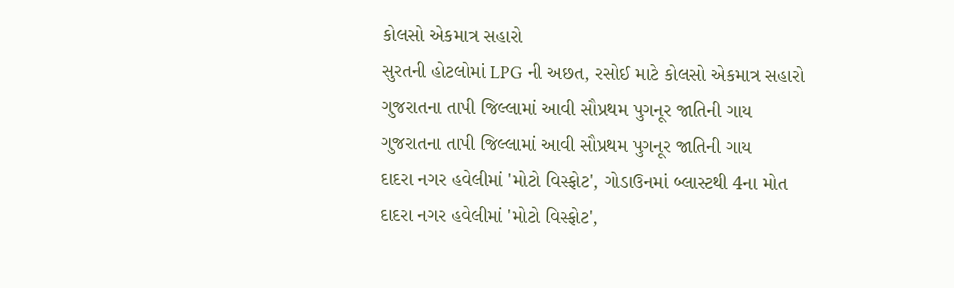કોલસો એકમાત્ર સહારો
સુરતની હોટલોમાં LPG ની અછત, રસોઈ માટે કોલસો એકમાત્ર સહારો
ગુજરાતના તાપી જિલ્લામાં આવી સૌપ્રથમ પુગનૂર જાતિની ગાય
ગુજરાતના તાપી જિલ્લામાં આવી સૌપ્રથમ પુગનૂર જાતિની ગાય
દાદરા નગર હવેલીમાં 'મોટો વિસ્ફોટ', ગોડાઉનમાં બ્લાસ્ટથી 4ના મોત
દાદરા નગર હવેલીમાં 'મોટો વિસ્ફોટ',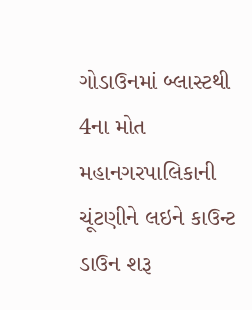ગોડાઉનમાં બ્લાસ્ટથી 4ના મોત
મહાનગરપાલિકાની ચૂંટણીને લઇને કાઉન્ટ ડાઉન શરૂ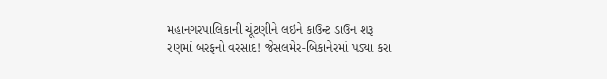મહાનગરપાલિકાની ચૂંટણીને લઇને કાઉન્ટ ડાઉન શરૂ
રણમાં બરફનો વરસાદ! જેસલમેર-બિકાનેરમાં પડ્યા કરા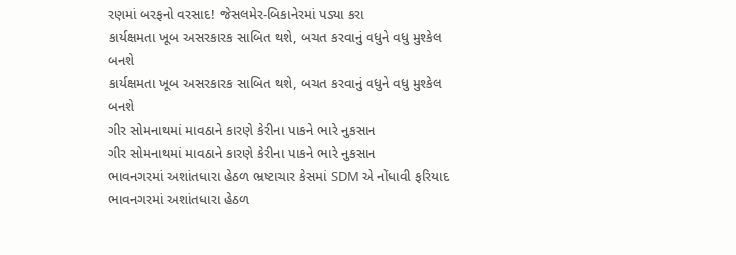રણમાં બરફનો વરસાદ! જેસલમેર-બિકાનેરમાં પડ્યા કરા
કાર્યક્ષમતા ખૂબ અસરકારક સાબિત થશે, બચત કરવાનું વધુને વધુ મુશ્કેલ બનશે
કાર્યક્ષમતા ખૂબ અસરકારક સાબિત થશે, બચત કરવાનું વધુને વધુ મુશ્કેલ બનશે
ગીર સોમનાથમાં માવઠાને કારણે કેરીના પાકને ભારે નુકસાન
ગીર સોમનાથમાં માવઠાને કારણે કેરીના પાકને ભારે નુકસાન
ભાવનગરમાં અશાંતધારા હેઠળ ભ્રષ્ટાચાર કેસમાં SDM એ નોંધાવી ફરિયાદ
ભાવનગરમાં અશાંતધારા હેઠળ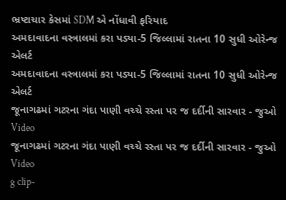ભ્રષ્ટાચાર કેસમાં SDM એ નોંધાવી ફરિયાદ
અમદાવાદના વસ્ત્રાલમાં કરા પડ્યા-5 જિલ્લામાં રાતના 10 સુધી ઓરેન્જ એલર્ટ
અમદાવાદના વસ્ત્રાલમાં કરા પડ્યા-5 જિલ્લામાં રાતના 10 સુધી ઓરેન્જ એલર્ટ
જૂનાગઢમાં ગટરના ગંદા પાણી વચ્ચે રસ્તા પર જ દર્દીની સારવાર - જુઓ Video
જૂનાગઢમાં ગટરના ગંદા પાણી વચ્ચે રસ્તા પર જ દર્દીની સારવાર - જુઓ Video
g clip-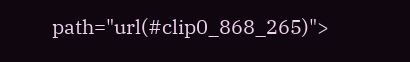path="url(#clip0_868_265)">